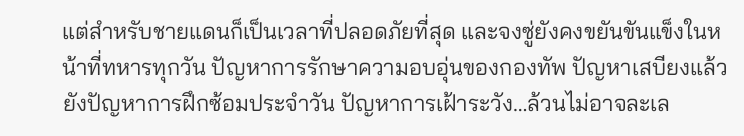แต่สำหรับชายแดนก็เป็นเวลาที่ปลอดภัยที่สุด และจงซู่ยังคงขยันขันแข็งในหน้าที่ทหารทุกวัน ปัญหาการรักษาความอบอุ่นของกองทัพ ปัญหาเสบียงแล้วยังปัญหาการฝึกซ้อมประจำวัน ปัญหาการเฝ้าระวัง…ล้วนไม่อาจละเล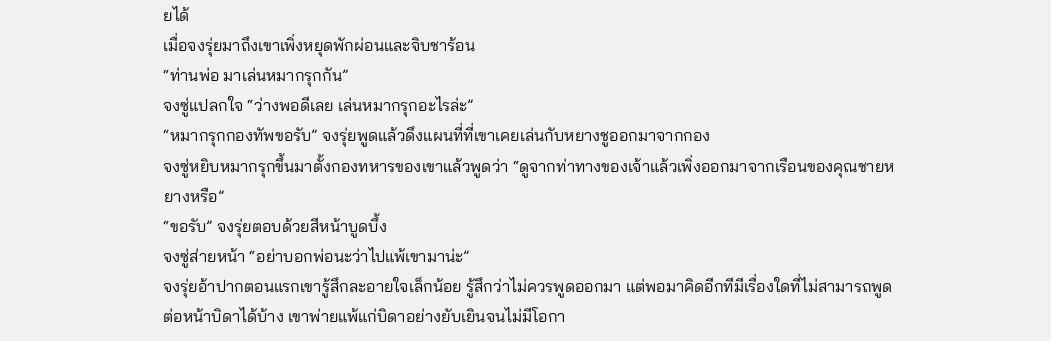ยได้
เมื่อจงรุ่ยมาถึงเขาเพิ่งหยุดพักผ่อนและจิบชาร้อน
“ท่านพ่อ มาเล่นหมากรุกกัน”
จงซู่แปลกใจ “ว่างพอดีเลย เล่นหมากรุกอะไรล่ะ”
“หมากรุกกองทัพขอรับ” จงรุ่ยพูดแล้วดึงแผนที่ที่เขาเคยเล่นกับหยางชูออกมาจากกอง
จงซู่หยิบหมากรุกขึ้นมาตั้งกองทหารของเขาแล้วพูดว่า “ดูจากท่าทางของเจ้าแล้วเพิ่งออกมาจากเรือนของคุณชายหยางหรือ”
“ขอรับ” จงรุ่ยตอบด้วยสีหน้าบูดบึ้ง
จงซู่ส่ายหน้า “อย่าบอกพ่อนะว่าไปแพ้เขามาน่ะ”
จงรุ่ยอ้าปากตอนแรกเขารู้สึกละอายใจเล็กน้อย รู้สึกว่าไม่ควรพูดออกมา แต่พอมาคิดอีกทีมีเรื่องใดที่ไม่สามารถพูดต่อหน้าบิดาได้บ้าง เขาพ่ายแพ้แก่บิดาอย่างยับเยินจนไม่มีโอกา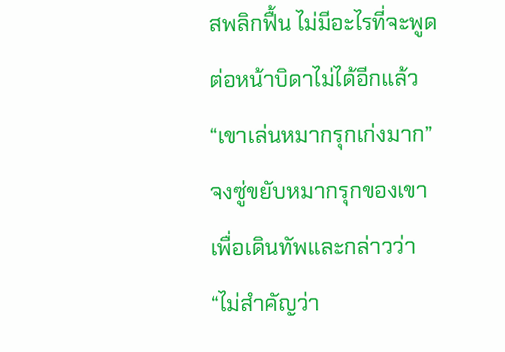สพลิกฟื้น ไม่มีอะไรที่จะพูดต่อหน้าบิดาไม่ได้อีกแล้ว
“เขาเล่นหมากรุกเก่งมาก”
จงซู่ขยับหมากรุกของเขาเพื่อเดินทัพและกล่าวว่า “ไม่สำคัญว่า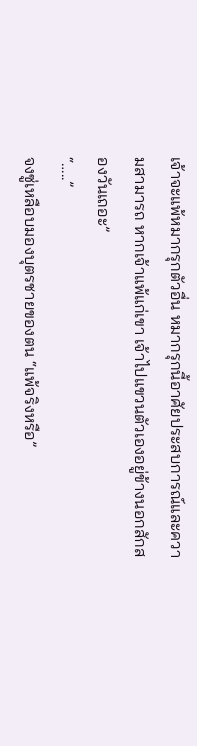เจ้าจะแพ้หมากรุกตัวอื่น หมากรุกนี้อาศัยประสบการณ์และความสามารถ หากเจ้าแพ้แก่เขา เจ้าไปแขวนตัวเองอยู่ข้างนอกสักสองวันเถอะ”
“…..”
จงซู่เหลือบมองบุตรชายของตน “แพ้จริงหรือ”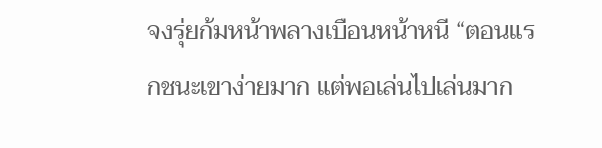จงรุ่ยก้มหน้าพลางเบือนหน้าหนี “ตอนแรกชนะเขาง่ายมาก แต่พอเล่นไปเล่นมาก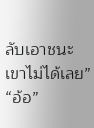ลับเอาชนะเขาไม่ได้เลย”
“อ้อ”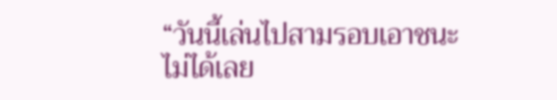“วันนี้เล่นไปสามรอบเอาชนะไม่ได้เลย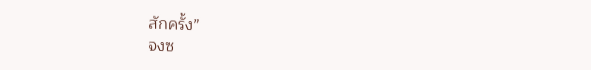สักครั้ง”
จงซ